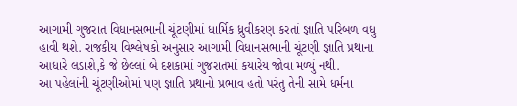આગામી ગુજરાત વિધાનસભાની ચૂંટણીમાં ધાર્મિક ધ્રુવીકરણ કરતાં જ્ઞાતિ પરિબળ વધુ હાવી થશે. રાજકીય વિશ્લેષકો અનુસાર આગામી વિધાનસભાની ચૂંટણી જ્ઞાતિ પ્રથાના આધારે લડાશે,કે જે છેલ્લાં બે દશકામાં ગુજરાતમાં કયારેય જોવા મળ્યું નથી.
આ પહેલાંની ચૂંટણીઓમાં પણ જ્ઞાતિ પ્રથાનો પ્રભાવ હતો પરંતુ તેની સામે ધર્મના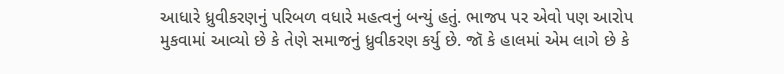આધારે ધ્રુવીકરણનું પરિબળ વધારે મહત્વનું બન્યું હતું. ભાજપ પર એવો પણ આરોપ મુકવામાં આવ્યો છે કે તેણે સમાજનું ધ્રુવીકરણ કર્યુ છે. જૉ કે હાલમાં એમ લાગે છે કે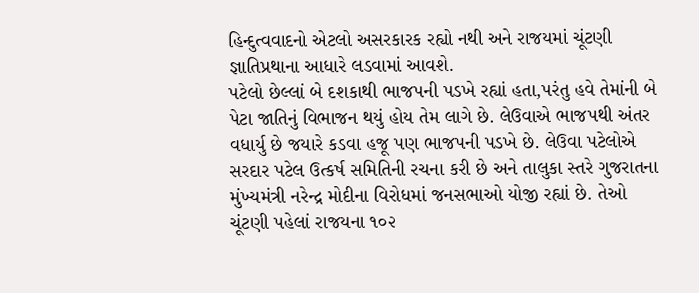હિન્દુત્વવાદનો એટલો અસરકારક રહ્યો નથી અને રાજયમાં ચૂંટણી જ્ઞાતિપ્રથાના આધારે લડવામાં આવશે.
પટેલો છેલ્લાં બે દશકાથી ભાજપની પડખે રહ્યાં હતા,પરંતુ હવે તેમાંની બે પેટા જાતિનું વિભાજન થયું હોય તેમ લાગે છે. લેઉવાએ ભાજપથી અંતર વધાર્યુ છે જયારે કડવા હજૂ પણ ભાજપની પડખે છે. લેઉવા પટેલોએ સરદાર પટેલ ઉત્કર્ષ સમિતિની રચના કરી છે અને તાલુકા સ્તરે ગુજરાતના મુંખ્યમંત્રી નરેન્દ્ર મોદીના વિરોધમાં જનસભાઓ યોજી રહ્યાં છે. તેઓ ચૂંટણી પહેલાં રાજયના ૧૦૨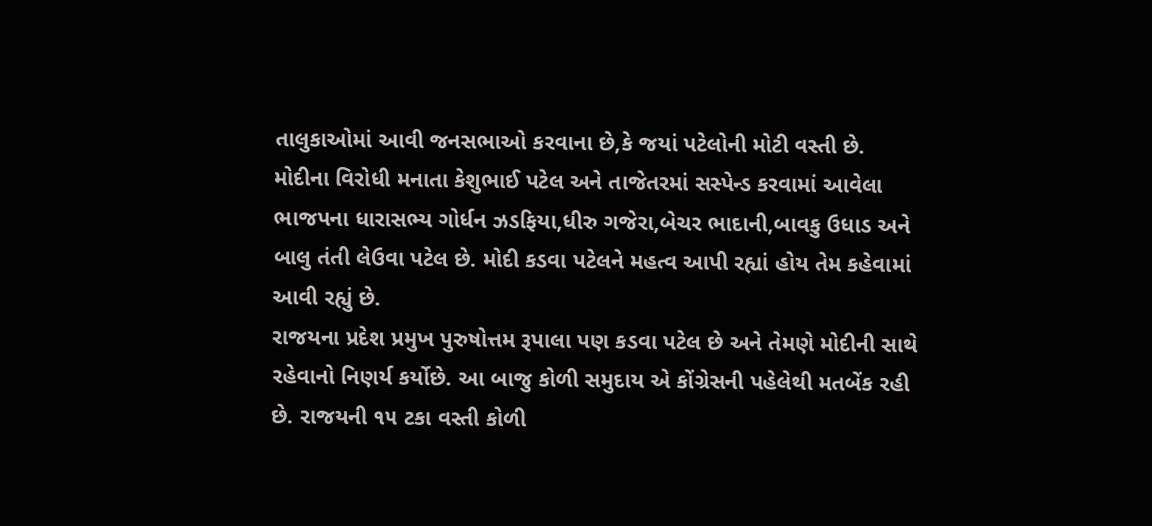તાલુકાઓમાં આવી જનસભાઓ કરવાના છે,કે જયાં પટેલોની મોટી વસ્તી છે.
મોદીના વિરોધી મનાતા કેશુભાઈ પટેલ અને તાજેતરમાં સસ્પેન્ડ કરવામાં આવેલા ભાજપના ધારાસભ્ય ગોર્ધન ઝડફિયા,ધીરુ ગજેરા,બેચર ભાદાની,બાવકુ ઉધાડ અને બાલુ તંતી લેઉવા પટેલ છે. મોદી કડવા પટેલને મહત્વ આપી રહ્યાં હોય તેમ કહેવામાં આવી રહ્યું છે.
રાજયના પ્રદેશ પ્રમુખ પુરુષોત્તમ રૂપાલા પણ કડવા પટેલ છે અને તેમણે મોદીની સાથે રહેવાનો નિણર્ય કર્યોછે. આ બાજુ કોળી સમુદાય એ કોંગ્રેસની પહેલેથી મતબેંક રહી છે. રાજયની ૧૫ ટકા વસ્તી કોળી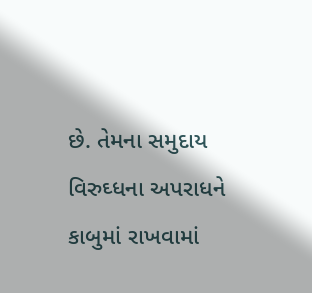છે. તેમના સમુદાય વિરુઘ્ધના અપરાધને કાબુમાં રાખવામાં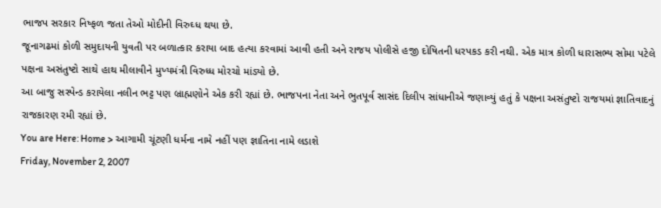ભાજપ સરકાર નિષ્ફળ જતા તેઓ મોદીની વિરુઘ્ધ થયા છે.
જૂનાગઢમાં કોળી સમુદાયની યુવતી પર બળાત્કાર કરાયા બાદ હત્યા કરવામાં આવી હતી અને રાજય પોલીસે હજી દોષિતની ધરપકડ કરી નથી. એક માત્ર કોળી ધારાસભ્ય સોમા પટેલે પક્ષના અસંતુષ્ટો સાથે હાથ મીલાવીને મુખ્યમંત્રી વિરુધ્ધ મોરચો માંડ્યો છે.
આ બાજુ સસ્પેન્ડ કરાયેલા નલીન ભટ્ટ પણ બ્રાહ્મણોને એક કરી રહ્યાં છે. ભાજપના નેતા અને ભુતપૂર્વ સાસંદ દિલીપ સાંધાનીએ જણાવ્યું હતું કે પક્ષના અસંતુષ્ટો રાજયમાં જ્ઞાતિવાદનું રાજકારણ રમી રહ્યાં છે.
You are Here: Home > આગામી ચૂંટણી ધર્મના નામે નહીં પણ જ્ઞાતિના નામે લડાશે
Friday, November 2, 2007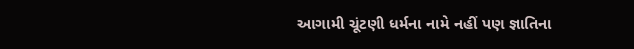આગામી ચૂંટણી ધર્મના નામે નહીં પણ જ્ઞાતિના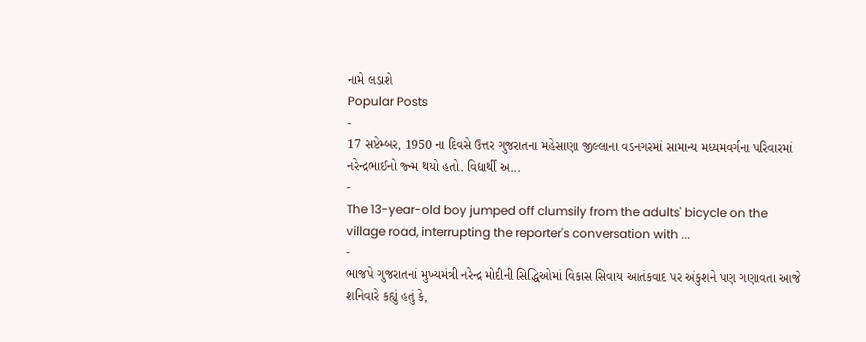નામે લડાશે
Popular Posts
-
17 સપ્ટેમ્બર, 1950 ના દિવસે ઉત્તર ગુજરાતના મહેસાણા જીલ્લાના વડનગરમાં સામાન્ય મધ્યમવર્ગના પરિવારમાં નરેન્દ્રભાઈનો જ્ન્મ થયો હતો. વિદ્યાર્થી અ...
-
The 13-year-old boy jumped off clumsily from the adults' bicycle on the village road, interrupting the reporter's conversation with ...
-
ભાજપે ગુજરાતનાં મુખ્યમંત્રી નરેન્દ્ર મોદીની સિદ્ધિઓમાં વિકાસ સિવાય આતંકવાદ પર અંકુશને પણ ગણાવતા આજે શનિવારે કહ્યું હતું કે,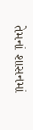તેમનાં શાસનમાં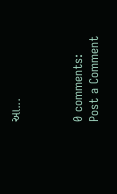આ...



0 comments:
Post a Comment